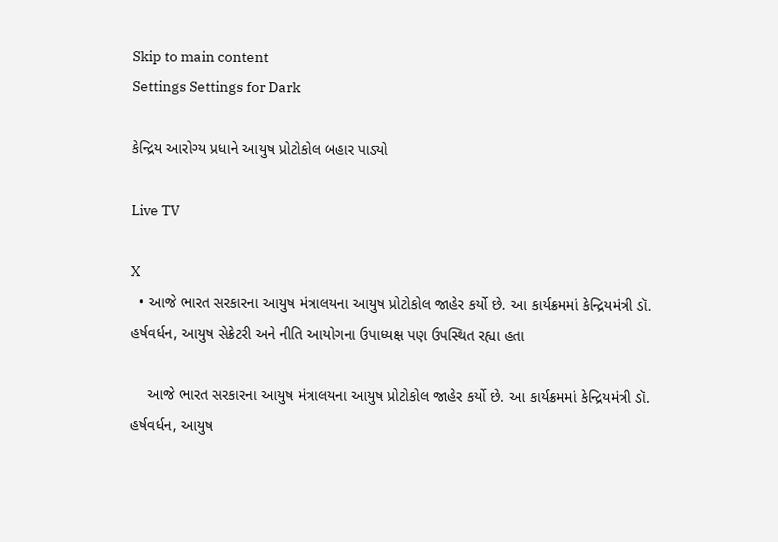Skip to main content
Settings Settings for Dark

કેન્દ્રિય આરોગ્ય પ્રધાને આયુષ પ્રોટોકોલ બહાર પાડ્યો

Live TV

X
  • આજે ભારત સરકારના આયુષ મંત્રાલયના આયુષ પ્રોટોકોલ જાહેર કર્યો છે. આ કાર્યક્રમમાં કેન્દ્રિયમંત્રી ડૉ. હર્ષવર્ધન, આયુષ સેક્રેટરી અને નીતિ આયોગના ઉપાધ્યક્ષ પણ ઉપસ્થિત રહ્યા હતા

    આજે ભારત સરકારના આયુષ મંત્રાલયના આયુષ પ્રોટોકોલ જાહેર કર્યો છે. આ કાર્યક્રમમાં કેન્દ્રિયમંત્રી ડૉ. હર્ષવર્ધન, આયુષ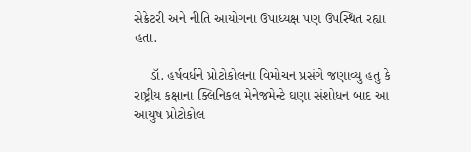સેક્રેટરી અને નીતિ આયોગના ઉપાધ્યક્ષ પણ ઉપસ્થિત રહ્યા હતા.

    ડૉ. હર્ષવર્ધને પ્રોટોકોલના વિમોચન પ્રસંગે જણાવ્યુ હતુ કે રાષ્ટ્રીય કક્ષાના ક્લિનિકલ મેનેજમેન્ટે ઘણા સંશોધન બાદ આ આયુષ પ્રોટોકોલ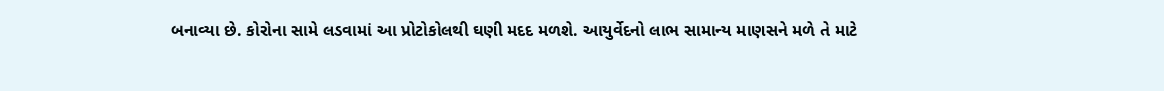બનાવ્યા છે. કોરોના સામે લડવામાં આ પ્રોટોકોલથી ઘણી મદદ મળશે. આયુર્વેદનો લાભ સામાન્ય માણસને મળે તે માટે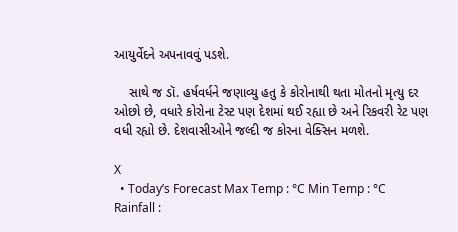આયુર્વેદને અપનાવવું પડશે.

    સાથે જ ડૉ. હર્ષવર્ધને જણાવ્યુ હતુ કે કોરોનાથી થતા મોતનો મૃત્યુ દર ઓછો છે, વધારે કોરોના ટેસ્ટ પણ દેશમાં થઈ રહ્યા છે અને રિકવરી રેટ પણ વધી રહ્યો છે. દેશવાસીઓને જલ્દી જ કોરના વેક્સિન મળશે.

X
  • Today’s Forecast Max Temp : °C Min Temp : °C Rainfall :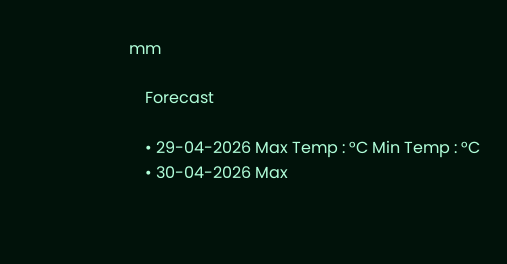mm

    Forecast

    • 29-04-2026 Max Temp : °C Min Temp : °C
    • 30-04-2026 Max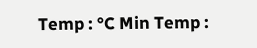Temp : °C Min Temp :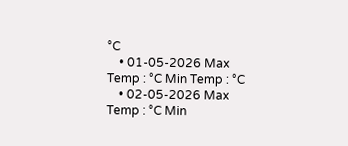°C
    • 01-05-2026 Max Temp : °C Min Temp : °C
    • 02-05-2026 Max Temp : °C Min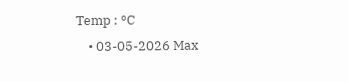Temp : °C
    • 03-05-2026 Max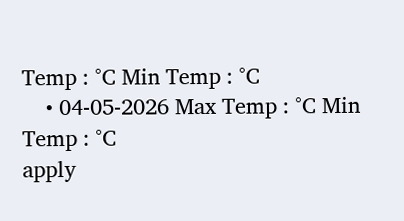Temp : °C Min Temp : °C
    • 04-05-2026 Max Temp : °C Min Temp : °C
apply